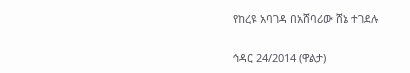የከረዩ አባገዳ በአሸባሪው ሸኔ ተገደሉ

ኅዳር 24/2014 (ዋልታ)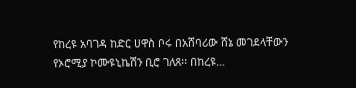የከረዩ አባገዳ ከድር ሀዋስ ቦሩ በአሸባሪው ሸኔ መገደላቸውን የኦሮሚያ ኮሙዩኒኬሽን ቢሮ ገለጸ፡፡ በከረዩ…